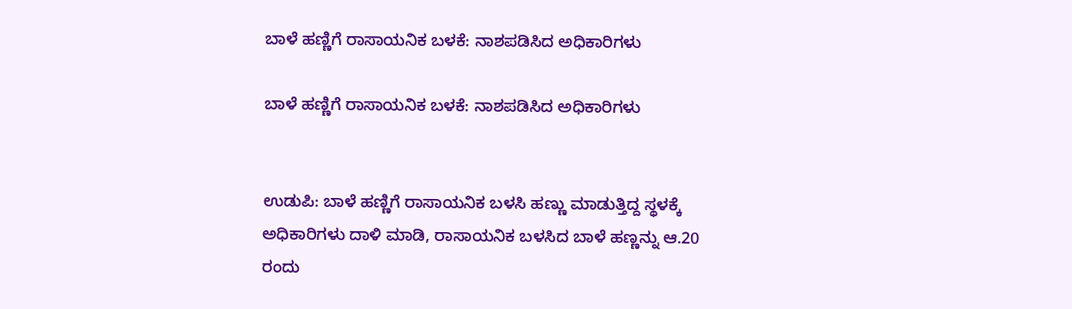ಬಾಳೆ ಹಣ್ಣಿಗೆ ರಾಸಾಯನಿಕ ಬಳಕೆ: ನಾಶಪಡಿಸಿದ ಅಧಿಕಾರಿಗಳು

ಬಾಳೆ ಹಣ್ಣಿಗೆ ರಾಸಾಯನಿಕ ಬಳಕೆ: ನಾಶಪಡಿಸಿದ ಅಧಿಕಾರಿಗಳು


ಉಡುಪಿ: ಬಾಳೆ ಹಣ್ಣಿಗೆ ರಾಸಾಯನಿಕ ಬಳಸಿ ಹಣ್ಣು ಮಾಡುತ್ತಿದ್ದ ಸ್ಥಳಕ್ಕೆ ಅಧಿಕಾರಿಗಳು ದಾಳಿ ಮಾಡಿ, ರಾಸಾಯನಿಕ ಬಳಸಿದ ಬಾಳೆ ಹಣ್ಣನ್ನು ಆ.20 ರಂದು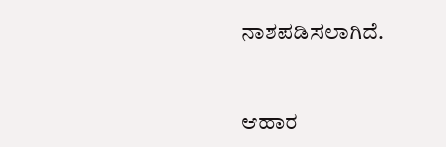ನಾಶಪಡಿಸಲಾಗಿದೆ.


ಆಹಾರ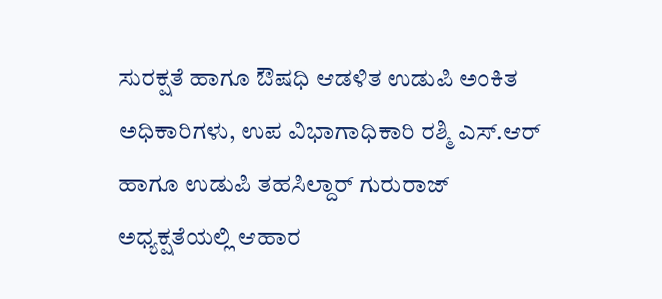ಸುರಕ್ಷತೆ ಹಾಗೂ ಔಷಧಿ ಆಡಳಿತ ಉಡುಪಿ ಅಂಕಿತ ಅಧಿಕಾರಿಗಳು, ಉಪ ವಿಭಾಗಾಧಿಕಾರಿ ರಶ್ಮಿ ಎಸ್.ಆರ್ ಹಾಗೂ ಉಡುಪಿ ತಹಸಿಲ್ದಾರ್ ಗುರುರಾಜ್ ಅಧ್ಯಕ್ಷತೆಯಲ್ಲಿ ಆಹಾರ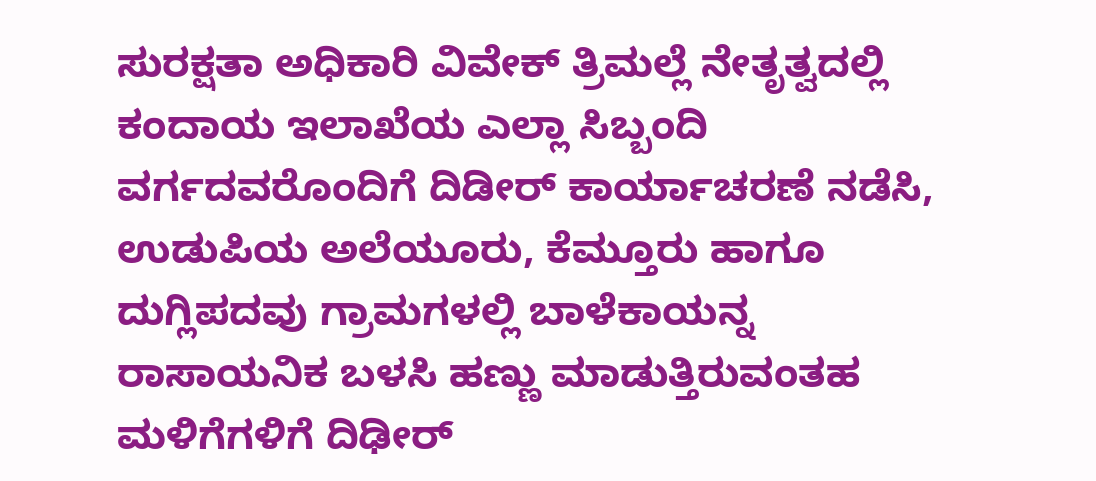ಸುರಕ್ಷತಾ ಅಧಿಕಾರಿ ವಿವೇಕ್ ತ್ರಿಮಲ್ಲೆ ನೇತೃತ್ವದಲ್ಲಿ ಕಂದಾಯ ಇಲಾಖೆಯ ಎಲ್ಲಾ ಸಿಬ್ಬಂದಿ ವರ್ಗದವರೊಂದಿಗೆ ದಿಡೀರ್ ಕಾರ್ಯಾಚರಣೆ ನಡೆಸಿ, ಉಡುಪಿಯ ಅಲೆಯೂರು, ಕೆಮ್ತೂರು ಹಾಗೂ ದುಗ್ಲಿಪದವು ಗ್ರಾಮಗಳಲ್ಲಿ ಬಾಳೆಕಾಯನ್ನ ರಾಸಾಯನಿಕ ಬಳಸಿ ಹಣ್ಣು ಮಾಡುತ್ತಿರುವಂತಹ ಮಳಿಗೆಗಳಿಗೆ ದಿಢೀರ್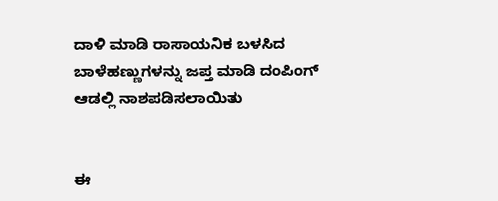ದಾಳಿ ಮಾಡಿ ರಾಸಾಯನಿಕ ಬಳಸಿದ ಬಾಳೆಹಣ್ಣುಗಳನ್ನು ಜಪ್ತ ಮಾಡಿ ದಂಪಿಂಗ್ ಆಡಲ್ಲಿ ನಾಶಪಡಿಸಲಾಯಿತು


ಈ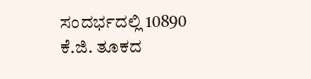ಸಂದರ್ಭದಲ್ಲಿ 10890 ಕೆ.ಜಿ. ತೂಕದ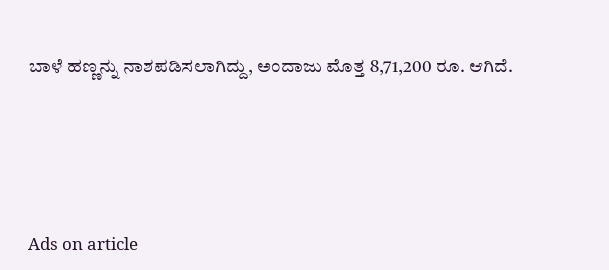ಬಾಳೆ ಹಣ್ಣನ್ನು ನಾಶಪಡಿಸಲಾಗಿದ್ದು, ಅಂದಾಜು ಮೊತ್ತ 8,71,200 ರೂ. ಆಗಿದೆ.





Ads on article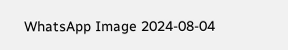WhatsApp Image 2024-08-04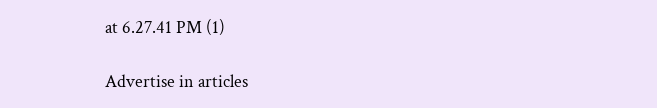at 6.27.41 PM (1)

Advertise in articles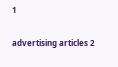1

advertising articles 2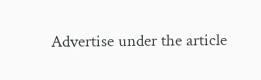Advertise under the article